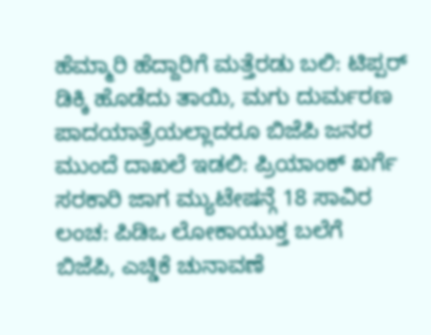ಹೆಮ್ಮಾರಿ ಹೆದ್ದಾರಿಗೆ ಮತ್ತೆರಡು ಬಲಿ: ಟಿಪ್ಪರ್ ಡಿಕ್ಕಿ ಹೊಡೆದು ತಾಯಿ, ಮಗು ದುರ್ಮರಣ
ಪಾದಯಾತ್ರೆಯಲ್ಲಾದರೂ ಬಿಜೆಪಿ ಜನರ ಮುಂದೆ ದಾಖಲೆ ಇಡಲಿ: ಪ್ರಿಯಾಂಕ್ ಖರ್ಗೆ
ಸರಕಾರಿ ಜಾಗ ಮ್ಯುಟೇಷನ್ಗೆ 18 ಸಾವಿರ ಲಂಚ: ಪಿಡಿಒ ಲೋಕಾಯುಕ್ತ ಬಲೆಗೆ
ಬಿಜೆಪಿ, ಎಚ್ಡಿಕೆ ಚುನಾವಣೆ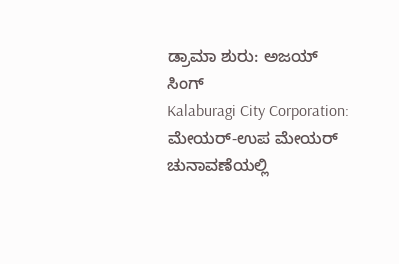ಡ್ರಾಮಾ ಶುರು: ಅಜಯ್ ಸಿಂಗ್
Kalaburagi City Corporation: ಮೇಯರ್-ಉಪ ಮೇಯರ್ ಚುನಾವಣೆಯಲ್ಲಿ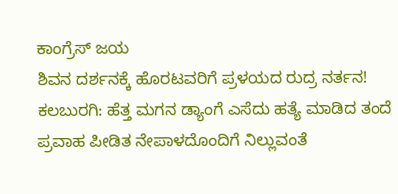ಕಾಂಗ್ರೆಸ್ ಜಯ
ಶಿವನ ದರ್ಶನಕ್ಕೆ ಹೊರಟವರಿಗೆ ಪ್ರಳಯದ ರುದ್ರ ನರ್ತನ!
ಕಲಬುರಗಿ: ಹೆತ್ತ ಮಗನ ಡ್ಯಾಂಗೆ ಎಸೆದು ಹತ್ಯೆ ಮಾಡಿದ ತಂದೆ
ಪ್ರವಾಹ ಪೀಡಿತ ನೇಪಾಳದೊಂದಿಗೆ ನಿಲ್ಲುವಂತೆ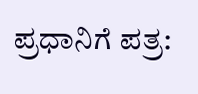ಪ್ರಧಾನಿಗೆ ಪತ್ರ: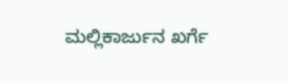ಮಲ್ಲಿಕಾರ್ಜುನ ಖರ್ಗೆ